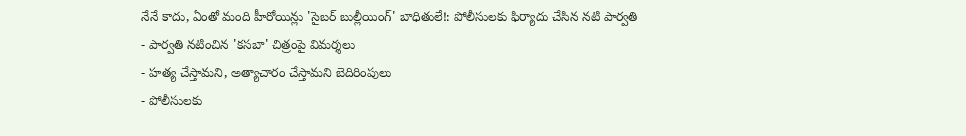నేనే కాదు, ఏంతో మంది హీరోయిన్లు 'సైబర్ బుల్లీయింగ్' బాధితులే!: పోలీసులకు ఫిర్యాదు చేసిన నటి పార్వతి
- పార్వతి నటించిన 'కసబా' చిత్రంపై విమర్శలు
- హత్య చేస్తామని, అత్యాచారం చేస్తామని బెదిరింపులు
- పోలీసులకు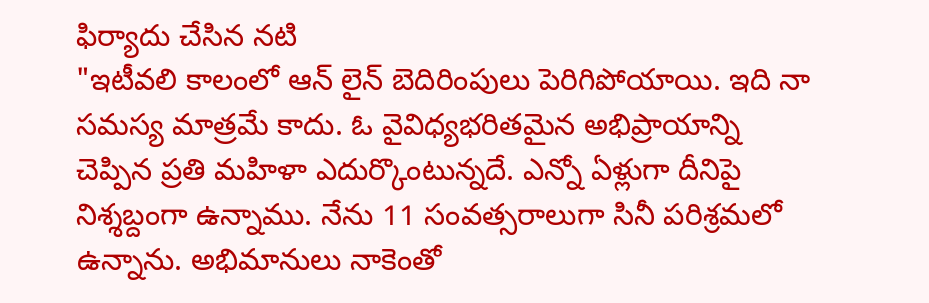ఫిర్యాదు చేసిన నటి
"ఇటీవలి కాలంలో ఆన్ లైన్ బెదిరింపులు పెరిగిపోయాయి. ఇది నా సమస్య మాత్రమే కాదు. ఓ వైవిధ్యభరితమైన అభిప్రాయాన్ని చెప్పిన ప్రతి మహిళా ఎదుర్కొంటున్నదే. ఎన్నో ఏళ్లుగా దీనిపై నిశ్శబ్దంగా ఉన్నాము. నేను 11 సంవత్సరాలుగా సినీ పరిశ్రమలో ఉన్నాను. అభిమానులు నాకెంతో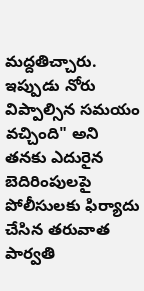మద్దతిచ్చారు. ఇప్పుడు నోరు విప్పాల్సిన సమయం వచ్చింది" అని తనకు ఎదురైన బెదిరింపులపై పోలీసులకు ఫిర్యాదు చేసిన తరువాత పార్వతి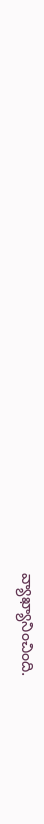వ్యాఖ్యానించింది.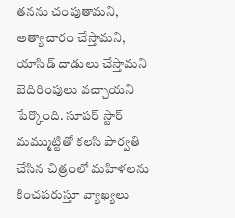తనను చంపుతామని, అత్యాచారం చేస్తామని, యాసిడ్ దాడులు చేస్తామని బెదిరింపులు వచ్చాయని పేర్కొంది. సూపర్ స్టార్ మమ్ముట్టితో కలసి పార్వతి చేసిన చిత్రంలో మహిళలను కించపరుస్తూ వ్యాఖ్యలు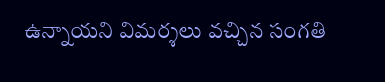ఉన్నాయని విమర్శలు వచ్చిన సంగతి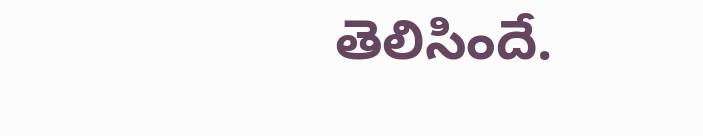తెలిసిందే.